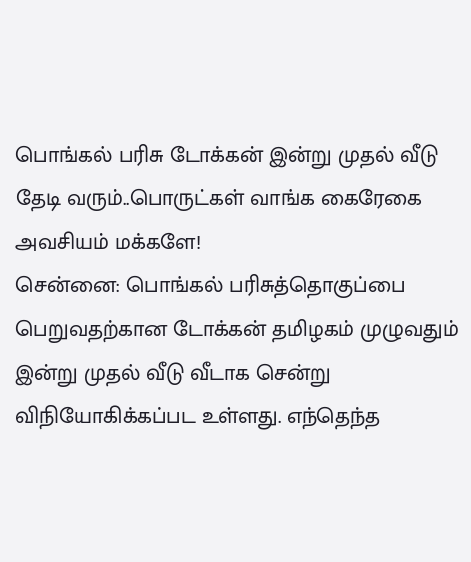பொங்கல் பரிசு டோக்கன் இன்று முதல் வீடு தேடி வரும்..பொருட்கள் வாங்க கைரேகை அவசியம் மக்களே!
சென்னை: பொங்கல் பரிசுத்தொகுப்பை பெறுவதற்கான டோக்கன் தமிழகம் முழுவதும் இன்று முதல் வீடு வீடாக சென்று விநியோகிக்கப்பட உள்ளது. எந்தெந்த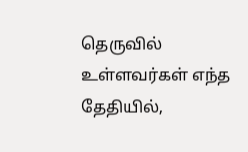தெருவில் உள்ளவர்கள் எந்த தேதியில்,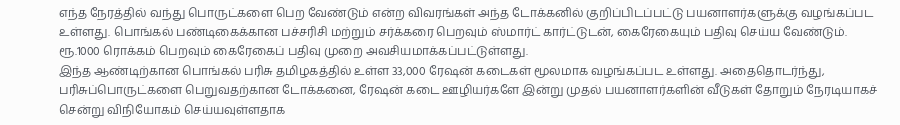எந்த நேரத்தில் வந்து பொருட்களை பெற வேண்டும் என்ற விவரங்கள் அந்த டோக்கனில் குறிப்பிடப்பட்டு பயனாளர்களுக்கு வழங்கப்பட உள்ளது. பொங்கல் பண்டிகைக்கான பச்சரிசி மற்றும் சர்க்கரை பெறவும் ஸ்மார்ட் கார்ட்டுடன், கைரேகையும் பதிவு செய்ய வேண்டும். ரூ.1000 ரொக்கம் பெறவும் கைரேகைப் பதிவு முறை அவசியமாக்கப்பட்டுள்ளது.
இந்த ஆண்டிற்கான பொங்கல் பரிசு தமிழகத்தில் உள்ள 33,000 ரேஷன் கடைகள் மூலமாக வழங்கப்பட உள்ளது. அதைதொடர்ந்து, பரிசுப்பொருட்களை பெறுவதற்கான டோக்கனை, ரேஷன் கடை ஊழியர்களே இன்று முதல் பயனாளர்களின் வீடுகள் தோறும் நேரடியாகச் சென்று விநியோகம் செய்யவுள்ளதாக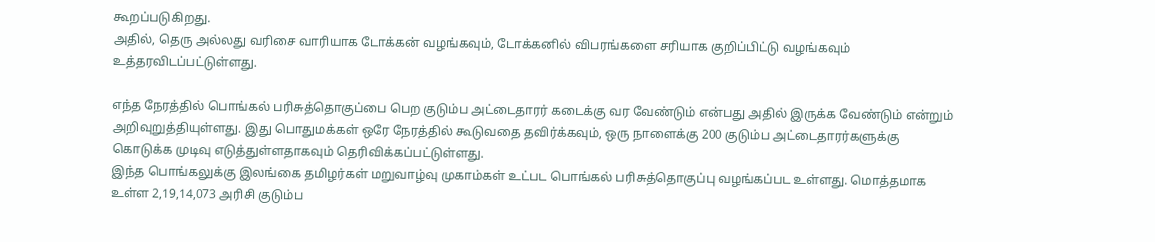கூறப்படுகிறது.
அதில், தெரு அல்லது வரிசை வாரியாக டோக்கன் வழங்கவும், டோக்கனில் விபரங்களை சரியாக குறிப்பிட்டு வழங்கவும் உத்தரவிடப்பட்டுள்ளது.

எந்த நேரத்தில் பொங்கல் பரிசுத்தொகுப்பை பெற குடும்ப அட்டைதாரர் கடைக்கு வர வேண்டும் என்பது அதில் இருக்க வேண்டும் என்றும் அறிவுறுத்தியுள்ளது. இது பொதுமக்கள் ஒரே நேரத்தில் கூடுவதை தவிர்க்கவும், ஒரு நாளைக்கு 200 குடும்ப அட்டைதாரர்களுக்கு கொடுக்க முடிவு எடுத்துள்ளதாகவும் தெரிவிக்கப்பட்டுள்ளது.
இந்த பொங்கலுக்கு இலங்கை தமிழர்கள் மறுவாழ்வு முகாம்கள் உட்பட பொங்கல் பரிசுத்தொகுப்பு வழங்கப்பட உள்ளது. மொத்தமாக உள்ள 2,19,14,073 அரிசி குடும்ப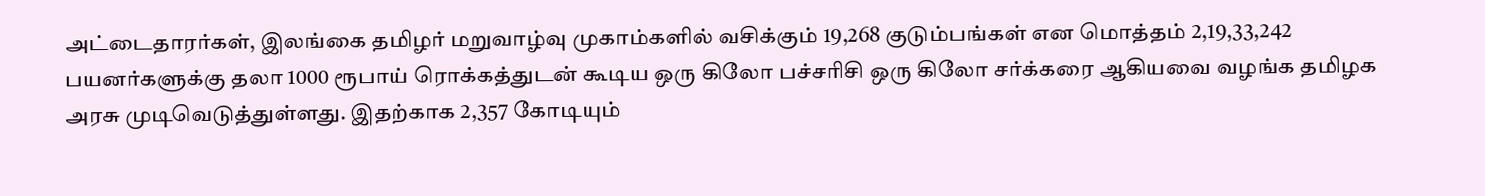அட்டைதாரர்கள், இலங்கை தமிழர் மறுவாழ்வு முகாம்களில் வசிக்கும் 19,268 குடும்பங்கள் என மொத்தம் 2,19,33,242 பயனர்களுக்கு தலா 1000 ரூபாய் ரொக்கத்துடன் கூடிய ஒரு கிலோ பச்சரிசி ஒரு கிலோ சர்க்கரை ஆகியவை வழங்க தமிழக அரசு முடிவெடுத்துள்ளது. இதற்காக 2,357 கோடியும்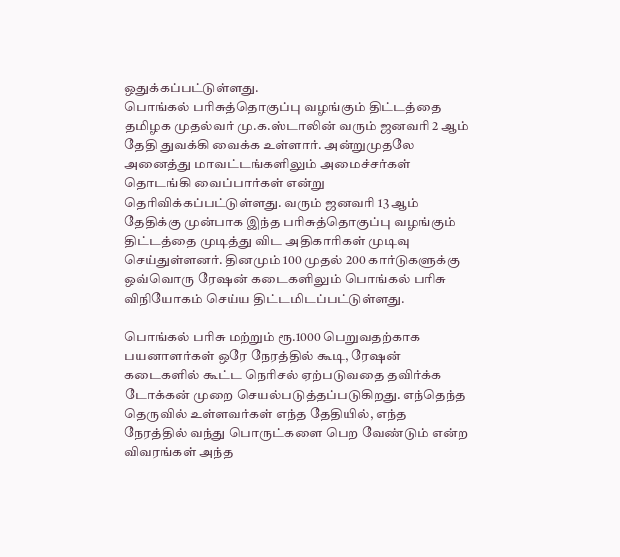ஒதுக்கப்பட்டுள்ளது.
பொங்கல் பரிசுத்தொகுப்பு வழங்கும் திட்டத்தை தமிழக முதல்வர் மு.க.ஸ்டாலின் வரும் ஜனவரி 2 ஆம் தேதி துவக்கி வைக்க உள்ளார். அன்றுமுதலே அனைத்து மாவட்டங்களிலும் அமைச்சர்கள் தொடங்கி வைப்பார்கள் என்று தெரிவிக்கப்பட்டுள்ளது. வரும் ஜனவரி 13 ஆம் தேதிக்கு முன்பாக இந்த பரிசுத்தொகுப்பு வழங்கும் திட்டத்தை முடித்து விட அதிகாரிகள் முடிவு செய்துள்ளனர். தினமும் 100 முதல் 200 கார்டுகளுக்கு ஒவ்வொரு ரேஷன் கடைகளிலும் பொங்கல் பரிசு விநியோகம் செய்ய திட்டமிடப்பட்டுள்ளது.

பொங்கல் பரிசு மற்றும் ரூ.1000 பெறுவதற்காக பயனாளர்கள் ஒரே நேரத்தில் கூடி, ரேஷன் கடைகளில் கூட்ட நெரிசல் ஏற்படுவதை தவிர்க்க டோக்கன் முறை செயல்படுத்தப்படுகிறது. எந்தெந்த தெருவில் உள்ளவர்கள் எந்த தேதியில், எந்த நேரத்தில் வந்து பொருட்களை பெற வேண்டும் என்ற விவரங்கள் அந்த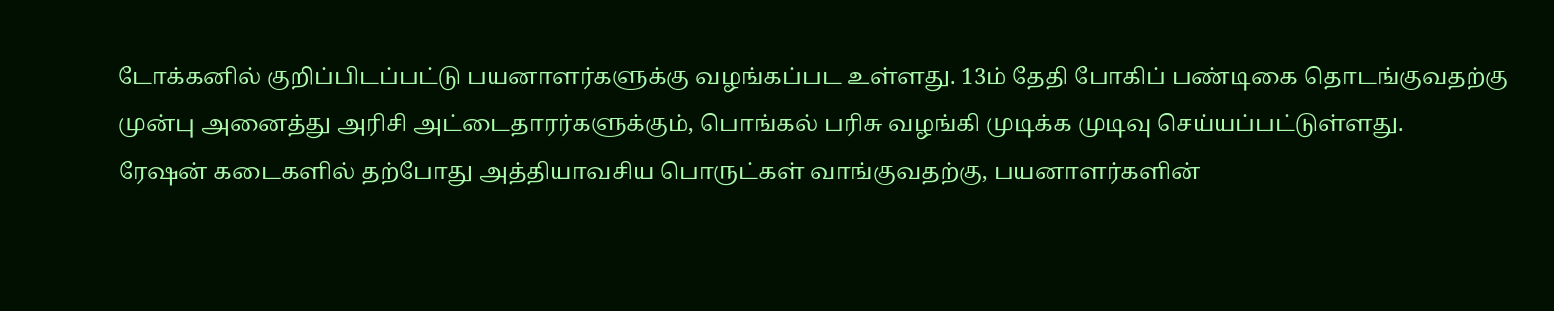டோக்கனில் குறிப்பிடப்பட்டு பயனாளர்களுக்கு வழங்கப்பட உள்ளது. 13ம் தேதி போகிப் பண்டிகை தொடங்குவதற்கு முன்பு அனைத்து அரிசி அட்டைதாரர்களுக்கும், பொங்கல் பரிசு வழங்கி முடிக்க முடிவு செய்யப்பட்டுள்ளது.
ரேஷன் கடைகளில் தற்போது அத்தியாவசிய பொருட்கள் வாங்குவதற்கு, பயனாளர்களின்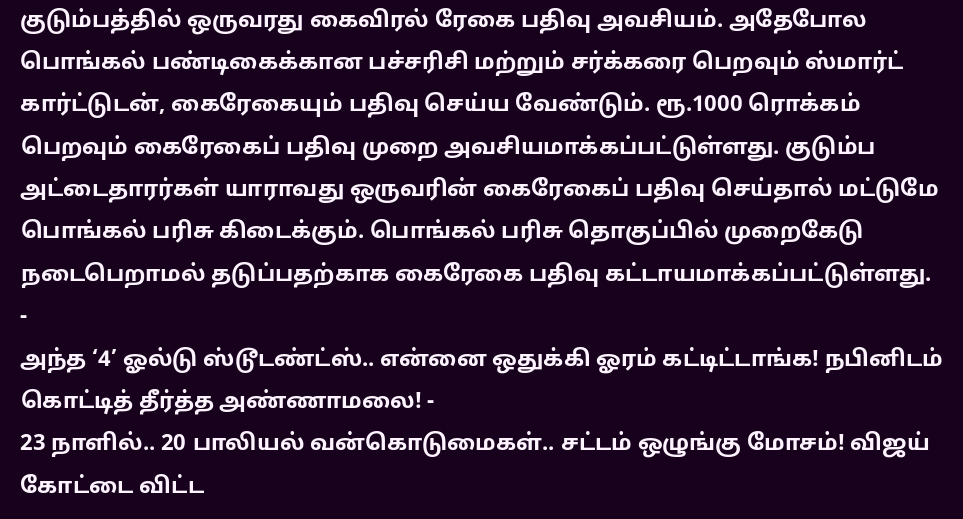குடும்பத்தில் ஒருவரது கைவிரல் ரேகை பதிவு அவசியம். அதேபோல பொங்கல் பண்டிகைக்கான பச்சரிசி மற்றும் சர்க்கரை பெறவும் ஸ்மார்ட் கார்ட்டுடன், கைரேகையும் பதிவு செய்ய வேண்டும். ரூ.1000 ரொக்கம் பெறவும் கைரேகைப் பதிவு முறை அவசியமாக்கப்பட்டுள்ளது. குடும்ப அட்டைதாரர்கள் யாராவது ஒருவரின் கைரேகைப் பதிவு செய்தால் மட்டுமே பொங்கல் பரிசு கிடைக்கும். பொங்கல் பரிசு தொகுப்பில் முறைகேடு நடைபெறாமல் தடுப்பதற்காக கைரேகை பதிவு கட்டாயமாக்கப்பட்டுள்ளது.
-
அந்த ‘4’ ஓல்டு ஸ்டூடண்ட்ஸ்.. என்னை ஒதுக்கி ஓரம் கட்டிட்டாங்க! நபினிடம் கொட்டித் தீர்த்த அண்ணாமலை! -
23 நாளில்.. 20 பாலியல் வன்கொடுமைகள்.. சட்டம் ஒழுங்கு மோசம்! விஜய் கோட்டை விட்ட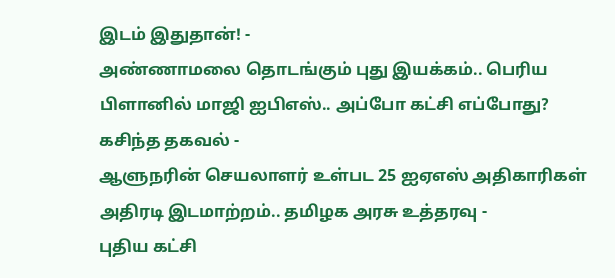இடம் இதுதான்! -
அண்ணாமலை தொடங்கும் புது இயக்கம்.. பெரிய பிளானில் மாஜி ஐபிஎஸ்.. அப்போ கட்சி எப்போது? கசிந்த தகவல் -
ஆளுநரின் செயலாளர் உள்பட 25 ஐஏஎஸ் அதிகாரிகள் அதிரடி இடமாற்றம்.. தமிழக அரசு உத்தரவு -
புதிய கட்சி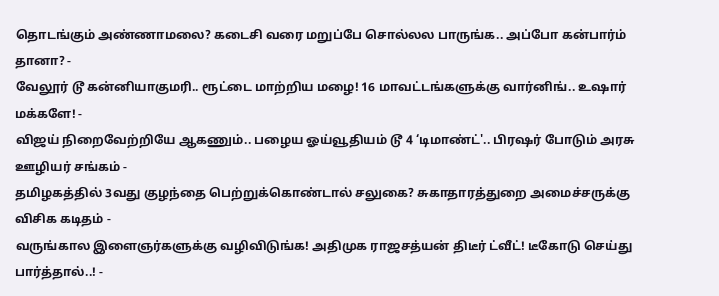தொடங்கும் அண்ணாமலை? கடைசி வரை மறுப்பே சொல்லல பாருங்க.. அப்போ கன்பார்ம் தானா? -
வேலூர் டூ கன்னியாகுமரி.. ரூட்டை மாற்றிய மழை! 16 மாவட்டங்களுக்கு வார்னிங்.. உஷார் மக்களே! -
விஜய் நிறைவேற்றியே ஆகணும்.. பழைய ஓய்வூதியம் டூ 4 ‘டிமாண்ட்'.. பிரஷர் போடும் அரசு ஊழியர் சங்கம் -
தமிழகத்தில் 3வது குழந்தை பெற்றுக்கொண்டால் சலுகை? சுகாதாரத்துறை அமைச்சருக்கு விசிக கடிதம் -
வருங்கால இளைஞர்களுக்கு வழிவிடுங்க! அதிமுக ராஜசத்யன் திடீர் ட்வீட்! டீகோடு செய்து பார்த்தால்..! -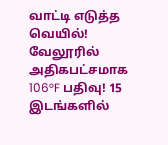வாட்டி எடுத்த வெயில்! வேலூரில் அதிகபட்சமாக 106°F பதிவு! 15 இடங்களில்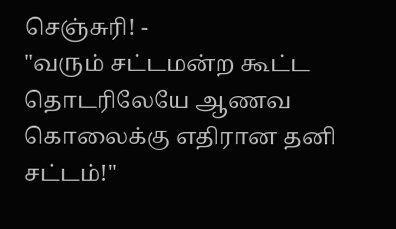செஞ்சுரி! -
"வரும் சட்டமன்ற கூட்ட தொடரிலேயே ஆணவ கொலைக்கு எதிரான தனி சட்டம்!"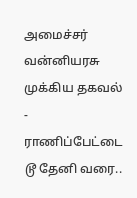அமைச்சர் வன்னியரசு முக்கிய தகவல் -
ராணிப்பேட்டை டூ தேனி வரை..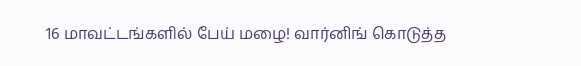16 மாவட்டங்களில் பேய் மழை! வார்னிங் கொடுத்த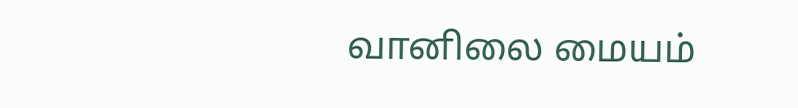வானிலை மையம்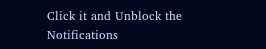Click it and Unblock the Notifications